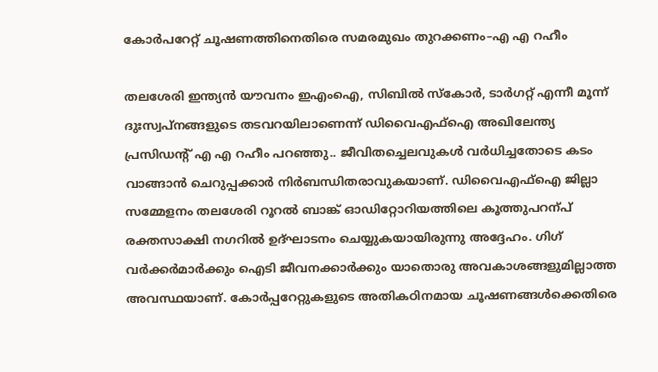കോർപറേറ്റ് ചൂഷണത്തിനെതിരെ സമരമുഖം തുറക്കണം–എ എ റഹീം

തലശേരി ഇന്ത്യൻ യൗവനം ഇഎംഐ, സിബിൽ സ്കോർ, ടാർഗറ്റ് എന്നീ മൂന്ന് ദുഃസ്വപ്നങ്ങളുടെ തടവറയിലാണെന്ന് ഡിവൈഎഫ്ഐ അഖിലേന്ത്യ പ്രസിഡന്റ് എ എ റഹീം പറഞ്ഞു.. ജീവിതച്ചെലവുകൾ വർധിച്ചതോടെ കടം വാങ്ങാൻ ചെറുപ്പക്കാർ നിർബന്ധിതരാവുകയാണ്. ഡിവൈഎഫ്ഐ ജില്ലാ സമ്മേളനം തലശേരി റൂറൽ ബാങ്ക് ഓഡിറ്റോറിയത്തിലെ കൂത്തുപറന്പ് രക്തസാക്ഷി നഗറിൽ ഉദ്ഘാടനം ചെയ്യുകയായിരുന്നു അദ്ദേഹം. ഗിഗ് വർക്കർമാർക്കും ഐടി ജീവനക്കാർക്കും യാതൊരു അവകാശങ്ങളുമില്ലാത്ത അവസ്ഥയാണ്. കോർപ്പറേറ്റുകളുടെ അതികഠിനമായ ചൂഷണങ്ങൾക്കെതിരെ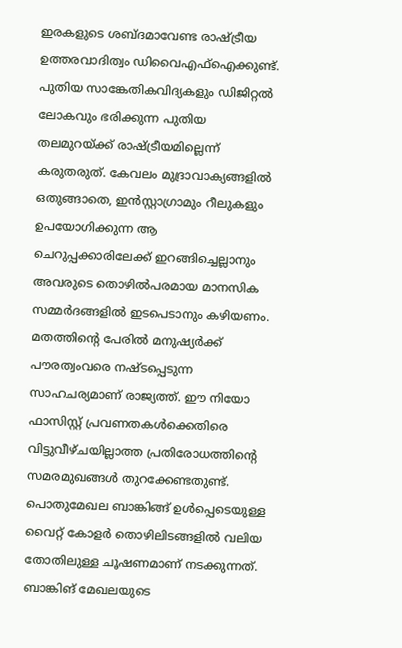ഇരകളുടെ ശബ്ദമാവേണ്ട രാഷ്ട്രീയ ഉത്തരവാദിത്വം ഡിവൈഎഫ്ഐക്കുണ്ട്. പുതിയ സാങ്കേതികവിദ്യകളും ഡിജിറ്റൽ ലോകവും ഭരിക്കുന്ന പുതിയ തലമുറയ്ക്ക് രാഷ്ട്രീയമില്ലെന്ന് കരുതരുത്. കേവലം മുദ്രാവാക്യങ്ങളിൽ ഒതുങ്ങാതെ, ഇൻസ്റ്റാഗ്രാമും റീലുകളും ഉപയോഗിക്കുന്ന ആ ചെറുപ്പക്കാരിലേക്ക് ഇറങ്ങിച്ചെല്ലാനും അവരുടെ തൊഴിൽപരമായ മാനസിക സമ്മർദങ്ങളിൽ ഇടപെടാനും കഴിയണം. മതത്തിന്റെ പേരിൽ മനുഷ്യർക്ക് പൗരത്വംവരെ നഷ്ടപ്പെടുന്ന സാഹചര്യമാണ് രാജ്യത്ത്. ഈ നിയോ ഫാസിസ്റ്റ് പ്രവണതകൾക്കെതിരെ വിട്ടുവീഴ്ചയില്ലാത്ത പ്രതിരോധത്തിന്റെ സമരമുഖങ്ങൾ തുറക്കേണ്ടതുണ്ട്. പൊതുമേഖല ബാങ്കിങ്ങ് ഉൾപ്പെടെയുള്ള വൈറ്റ് കോളർ തൊഴിലിടങ്ങളിൽ വലിയ തോതിലുള്ള ചൂഷണമാണ് നടക്കുന്നത്. ബാങ്കിങ് മേഖലയുടെ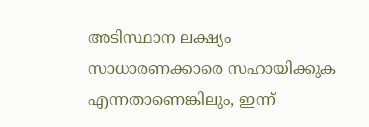അടിസ്ഥാന ലക്ഷ്യം സാധാരണക്കാരെ സഹായിക്കുക എന്നതാണെങ്കിലും, ഇന്ന്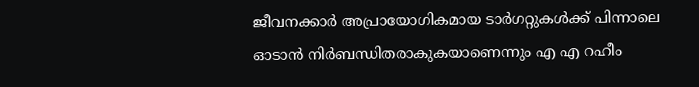ജീവനക്കാർ അപ്രായോഗികമായ ടാർഗറ്റുകൾക്ക് പിന്നാലെ ഓടാൻ നിർബന്ധിതരാകുകയാണെന്നും എ എ റഹീം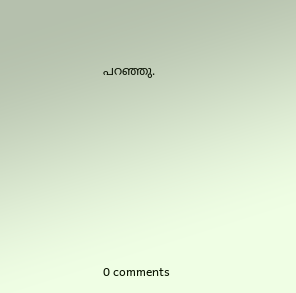പറഞ്ഞു.











0 comments